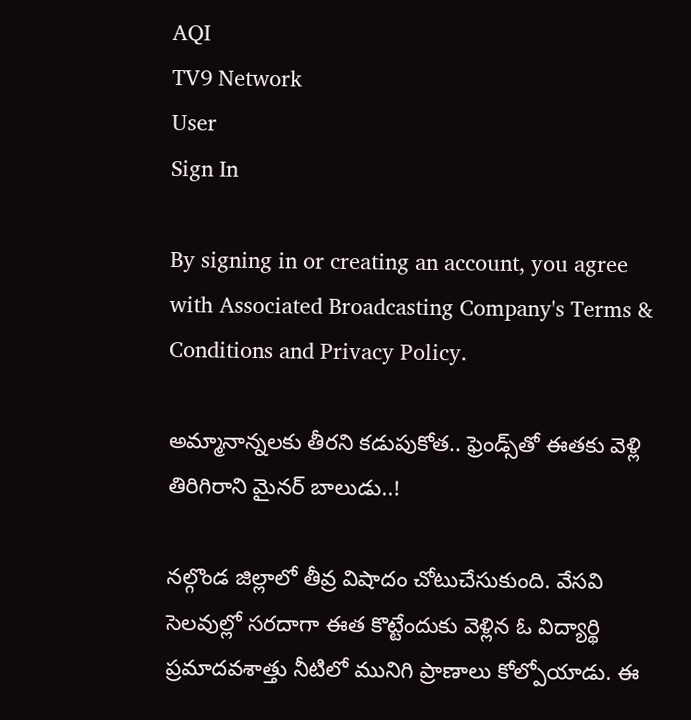AQI
TV9 Network
User
Sign In

By signing in or creating an account, you agree with Associated Broadcasting Company's Terms & Conditions and Privacy Policy.

అమ్మానాన్నలకు తీరని కడుపుకోత.. ఫ్రెండ్స్‌తో ఈతకు వెళ్లి తిరిగిరాని మైనర్ బాలుడు..!

నల్గొండ జిల్లాలో తీవ్ర విషాదం చోటుచేసుకుంది. వేసవి సెలవుల్లో సరదాగా ఈత కొట్టేందుకు వెళ్లిన ఓ విద్యార్థి ప్రమాదవశాత్తు నీటిలో మునిగి ప్రాణాలు కోల్పోయాడు. ఈ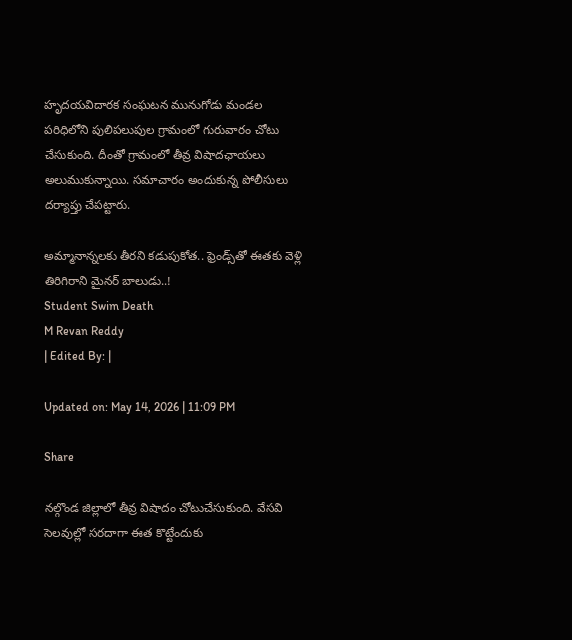హృదయవిదారక సంఘటన మునుగోడు మండల పరిధిలోని పులిపలుపుల గ్రామంలో గురువారం చోటు చేసుకుంది. దీంతో గ్రామంలో తీవ్ర విషాదఛాయలు అలుముకున్నాయి. సమాచారం అందుకున్న పోలీసులు దర్యాప్తు చేపట్టారు.

అమ్మానాన్నలకు తీరని కడుపుకోత.. ఫ్రెండ్స్‌తో ఈతకు వెళ్లి తిరిగిరాని మైనర్ బాలుడు..!
Student Swim Death
M Revan Reddy
| Edited By: |

Updated on: May 14, 2026 | 11:09 PM

Share

నల్గొండ జిల్లాలో తీవ్ర విషాదం చోటుచేసుకుంది. వేసవి సెలవుల్లో సరదాగా ఈత కొట్టేందుకు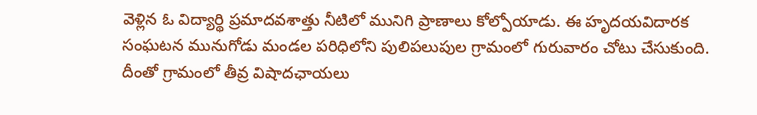వెళ్లిన ఓ విద్యార్థి ప్రమాదవశాత్తు నీటిలో మునిగి ప్రాణాలు కోల్పోయాడు. ఈ హృదయవిదారక సంఘటన మునుగోడు మండల పరిధిలోని పులిపలుపుల గ్రామంలో గురువారం చోటు చేసుకుంది. దీంతో గ్రామంలో తీవ్ర విషాదఛాయలు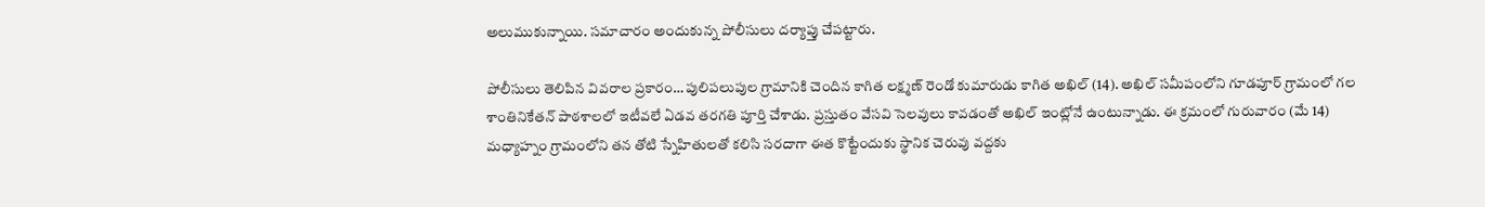అలుముకున్నాయి. సమాచారం అందుకున్న పోలీసులు దర్యాప్తు చేపట్టారు.

పోలీసులు తెలిపిన వివరాల ప్రకారం… పులిపలుపుల గ్రామానికి చెందిన కాగిత లక్ష్మణ్ రెండో కుమారుడు కాగిత అఖిల్ (14). అఖిల్ సమీపంలోని గూడపూర్ గ్రామంలో గల శాంతినికేతన్ పాఠశాలలో ఇటీవలే ఏడవ తరగతి పూర్తి చేశాడు. ప్రస్తుతం వేసవి సెలవులు కావడంతో అఖిల్ ఇంట్లోనే ఉంటున్నాడు. ఈ క్రమంలో గురువారం (మే 14) మధ్యాహ్నం గ్రామంలోని తన తోటి స్నేహితులతో కలిసి సరదాగా ఈత కొట్టేందుకు స్థానిక చెరువు వద్దకు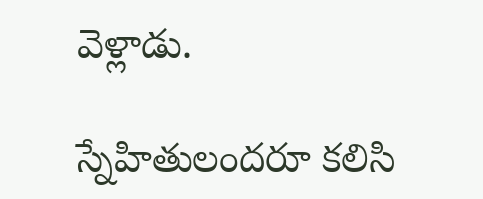వెళ్లాడు.

స్నేహితులందరూ కలిసి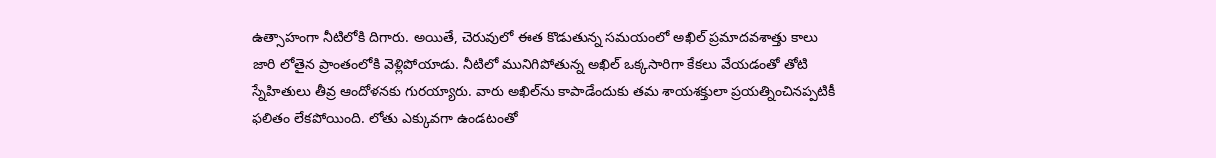ఉత్సాహంగా నీటిలోకి దిగారు. అయితే, చెరువులో ఈత కొడుతున్న సమయంలో అఖిల్ ప్రమాదవశాత్తు కాలు జారి లోతైన ప్రాంతంలోకి వెళ్లిపోయాడు. నీటిలో మునిగిపోతున్న అఖిల్ ఒక్కసారిగా కేకలు వేయడంతో తోటి స్నేహితులు తీవ్ర ఆందోళనకు గురయ్యారు. వారు అఖిల్‌ను కాపాడేందుకు తమ శాయశక్తులా ప్రయత్నించినప్పటికీ ఫలితం లేకపోయింది. లోతు ఎక్కువగా ఉండటంతో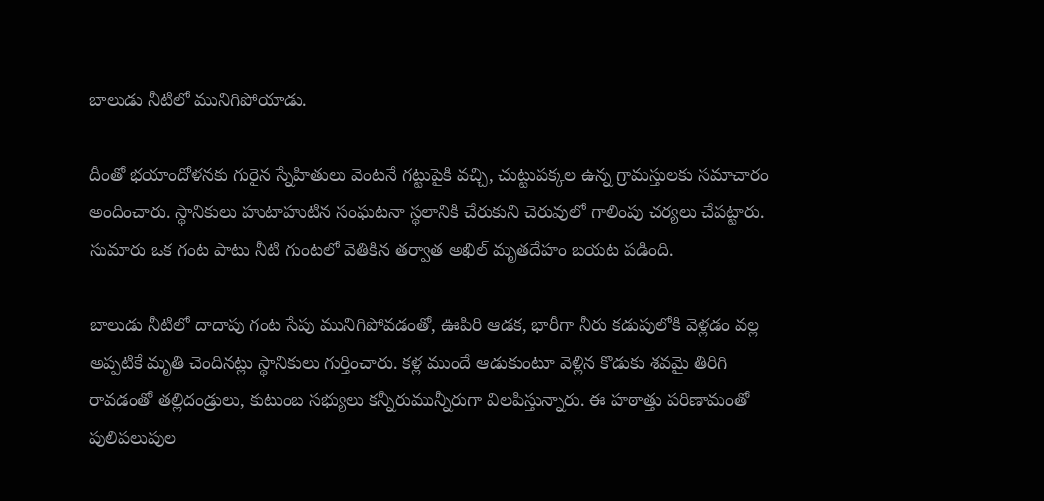బాలుడు నీటిలో మునిగిపోయాడు.

దీంతో భయాందోళనకు గురైన స్నేహితులు వెంటనే గట్టుపైకి వచ్చి, చుట్టుపక్కల ఉన్న గ్రామస్తులకు సమాచారం అందించారు. స్థానికులు హుటాహుటిన సంఘటనా స్థలానికి చేరుకుని చెరువులో గాలింపు చర్యలు చేపట్టారు. సుమారు ఒక గంట పాటు నీటి గుంటలో వెతికిన తర్వాత అఖిల్ మృతదేహం బయట పడింది.

బాలుడు నీటిలో దాదాపు గంట సేపు మునిగిపోవడంతో, ఊపిరి ఆడక, భారీగా నీరు కడుపులోకి వెళ్లడం వల్ల అప్పటికే మృతి చెందినట్లు స్థానికులు గుర్తించారు. కళ్ల ముందే ఆడుకుంటూ వెళ్లిన కొడుకు శవమై తిరిగి రావడంతో తల్లిదండ్రులు, కుటుంబ సభ్యులు కన్నీరుమున్నీరుగా విలపిస్తున్నారు. ఈ హఠాత్తు పరిణామంతో పులిపలుపుల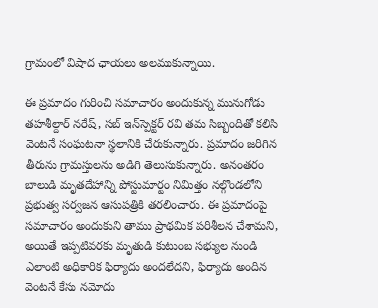గ్రామంలో విషాద ఛాయలు అలముకున్నాయి.

ఈ ప్రమాదం గురించి సమాచారం అందుకున్న మునుగోడు తహశీల్దార్ నరేష్, సబ్ ఇన్‌స్పెక్టర్ రవి తమ సిబ్బందితో కలిసి వెంటనే సంఘటనా స్థలానికి చేరుకున్నారు. ప్రమాదం జరిగిన తీరును గ్రామస్తులను అడిగి తెలుసుకున్నారు. అనంతరం బాలుడి మృతదేహాన్ని పోస్టుమార్టం నిమిత్తం నల్గొండలోని ప్రభుత్వ సర్వజన ఆసుపత్రికి తరలించారు. ఈ ప్రమాదంపై సమాచారం అందుకుని తాము ప్రాథమిక పరిశీలన చేశామని, అయితే ఇప్పటివరకు మృతుడి కుటుంబ సభ్యుల నుండి ఎలాంటి అధికారిక ఫిర్యాదు అందలేదని, ఫిర్యాదు అందిన వెంటనే కేసు నమోదు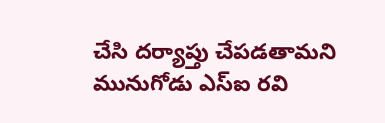చేసి దర్యాప్తు చేపడతామని మునుగోడు ఎస్ఐ రవి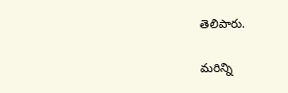తెలిపారు.

మరిన్ని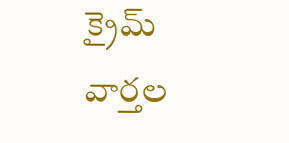క్రైమ్ వార్తల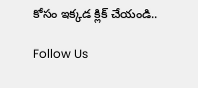కోసం ఇక్కడ క్లిక్ చేయండి..

Follow Us